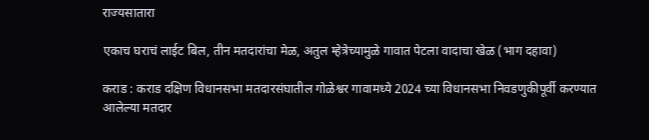राज्यसातारा

एकाच घराचं लाईट बिल, तीन मतदारांचा मेळ, अतुल म्हेत्रेच्यामुळे गावात पेटला वादाचा खेळ (भाग दहावा)

कराड : कराड दक्षिण विधानसभा मतदारसंघातील गोळेश्वर गावामध्ये 2024 च्या विधानसभा निवडणुकीपूर्वी करण्यात आलेल्या मतदार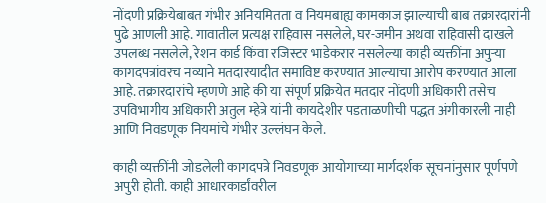नोंदणी प्रक्रियेबाबत गंभीर अनियमितता व नियमबाह्य कामकाज झाल्याची बाब तक्रारदारांनी पुढे आणली आहे. गावातील प्रत्यक्ष राहिवास नसलेले, घर-जमीन अथवा राहिवासी दाखले उपलब्ध नसलेले, रेशन कार्ड किंवा रजिस्टर भाडेकरार नसलेल्या काही व्यक्तींना अपुऱ्या कागदपत्रांवरच नव्याने मतदारयादीत समाविष्ट करण्यात आल्याचा आरोप करण्यात आला आहे. तक्रारदारांचे म्हणणे आहे की या संपूर्ण प्रक्रियेत मतदार नोंदणी अधिकारी तसेच उपविभागीय अधिकारी अतुल म्हेत्रे यांनी कायदेशीर पडताळणीची पद्धत अंगीकारली नाही आणि निवडणूक नियमांचे गंभीर उल्लंघन केले.

काही व्यक्तींनी जोडलेली कागदपत्रे निवडणूक आयोगाच्या मार्गदर्शक सूचनांनुसार पूर्णपणे अपुरी होती. काही आधारकार्डांवरील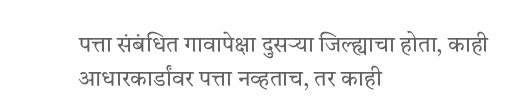पत्ता संबंधित गावापेक्षा दुसऱ्या जिल्ह्याचा होता, काही आधारकार्डांवर पत्ता नव्हताच, तर काही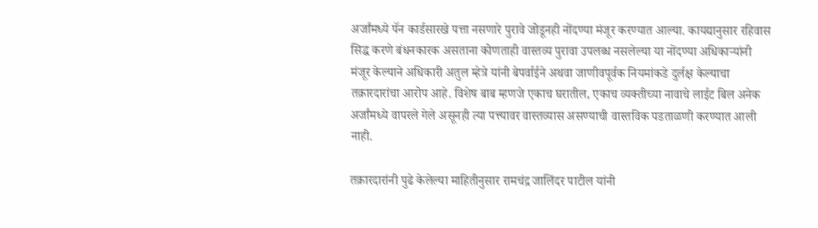अर्जांमध्ये पॅन कार्डसारखे पत्ता नसणारे पुरावे जोडूनही नोंदण्या मंजूर करण्यात आल्या. कायद्यानुसार रहिवास सिद्ध करणे बंधनकारक असताना कोणताही वास्तव्य पुरावा उपलब्ध नसलेल्या या नोंदण्या अधिकाऱ्यांनी मंजूर केल्याने अधिकारी अतुल म्हेत्रे यांनी बेपर्वाईने अथवा जाणीवपूर्वक नियमांकडे दुर्लक्ष केल्याचा तक्रारदारांचा आरोप आहे. विशेष बाब म्हणजे एकाच घरातील, एकाच व्यक्तीच्या नावाचे लाईट बिल अनेक अर्जांमध्ये वापरले गेले असूनही त्या पत्त्यावर वास्तव्यास असण्याची वास्तविक पडताळणी करण्यात आली नाही.

तक्रारदारांनी पुढे केलेल्या माहितीनुसार रामचंद्र जालिंदर पाटील यांनी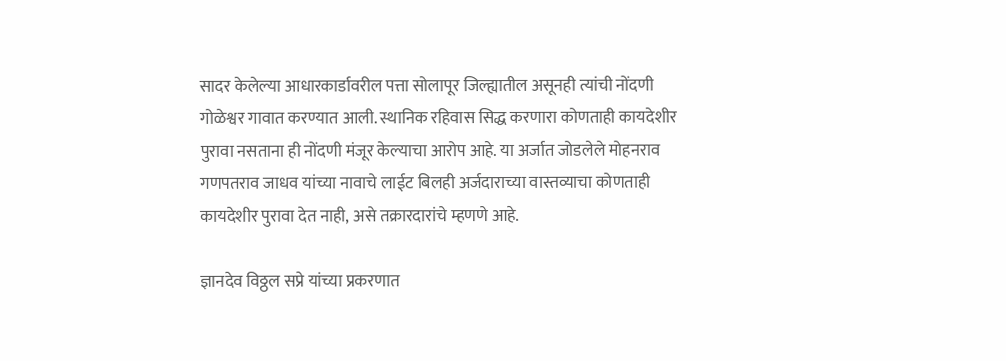सादर केलेल्या आधारकार्डावरील पत्ता सोलापूर जिल्ह्यातील असूनही त्यांची नोंदणी गोळेश्वर गावात करण्यात आली. स्थानिक रहिवास सिद्ध करणारा कोणताही कायदेशीर पुरावा नसताना ही नोंदणी मंजूर केल्याचा आरोप आहे. या अर्जात जोडलेले मोहनराव गणपतराव जाधव यांच्या नावाचे लाईट बिलही अर्जदाराच्या वास्तव्याचा कोणताही कायदेशीर पुरावा देत नाही, असे तक्रारदारांचे म्हणणे आहे.

ज्ञानदेव विठ्ठल सप्रे यांच्या प्रकरणात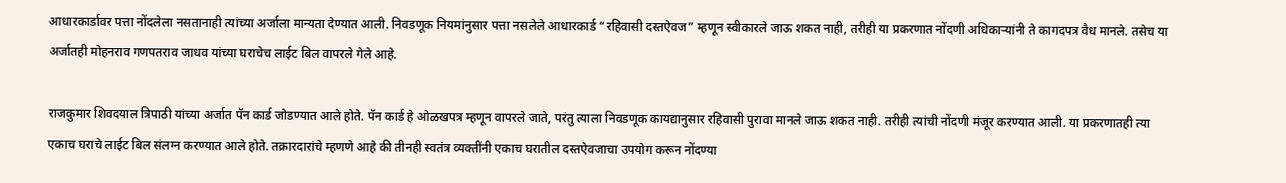आधारकार्डावर पत्ता नोंदलेला नसतानाही त्यांच्या अर्जाला मान्यता देण्यात आली. निवडणूक नियमांनुसार पत्ता नसलेले आधारकार्ड “रहिवासी दस्तऐवज” म्हणून स्वीकारले जाऊ शकत नाही, तरीही या प्रकरणात नोंदणी अधिकाऱ्यांनी ते कागदपत्र वैध मानले. तसेच या अर्जातही मोहनराव गणपतराव जाधव यांच्या घराचेच लाईट बिल वापरले गेले आहे.

राजकुमार शिवदयाल त्रिपाठी यांच्या अर्जात पॅन कार्ड जोडण्यात आले होते. पॅन कार्ड हे ओळखपत्र म्हणून वापरले जाते, परंतु त्याला निवडणूक कायद्यानुसार रहिवासी पुरावा मानले जाऊ शकत नाही. तरीही त्यांची नोंदणी मंजूर करण्यात आली. या प्रकरणातही त्या एकाच घराचे लाईट बिल संलग्न करण्यात आले होते. तक्रारदारांचे म्हणणे आहे की तीनही स्वतंत्र व्यक्तींनी एकाच घरातील दस्तऐवजाचा उपयोग करून नोंदण्या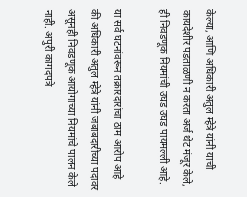केल्या, आणि अधिकारी अतुल म्हेत्रे यांनी याची कायदेशीर पडताळणी न करता अर्ज थेट मंजूर केले, ही निवडणूक नियमांची उघड उघड पायमल्ली आहे.

या सर्व घटनांवरून तक्रारदारांचा ठाम आरोप आहे की अधिकारी अतुल म्हेत्रे यांनी जबाबदारीच्या पदावर असूनही निवडणूक आयोगाच्या नियमांचे पालन केले नाही. अपुरी कागदपत्रे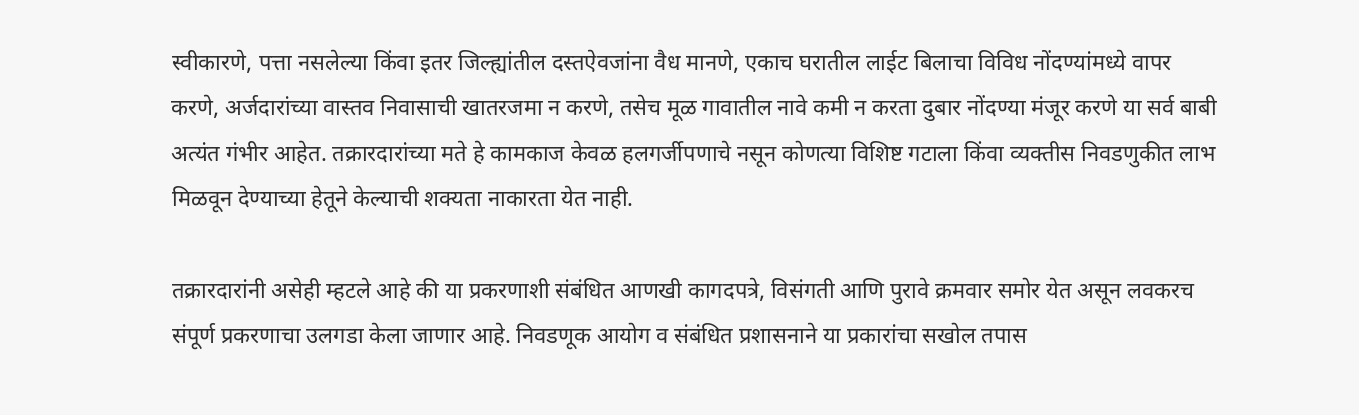स्वीकारणे, पत्ता नसलेल्या किंवा इतर जिल्ह्यांतील दस्तऐवजांना वैध मानणे, एकाच घरातील लाईट बिलाचा विविध नोंदण्यांमध्ये वापर करणे, अर्जदारांच्या वास्तव निवासाची खातरजमा न करणे, तसेच मूळ गावातील नावे कमी न करता दुबार नोंदण्या मंजूर करणे या सर्व बाबी अत्यंत गंभीर आहेत. तक्रारदारांच्या मते हे कामकाज केवळ हलगर्जीपणाचे नसून कोणत्या विशिष्ट गटाला किंवा व्यक्तीस निवडणुकीत लाभ मिळवून देण्याच्या हेतूने केल्याची शक्यता नाकारता येत नाही.

तक्रारदारांनी असेही म्हटले आहे की या प्रकरणाशी संबंधित आणखी कागदपत्रे, विसंगती आणि पुरावे क्रमवार समोर येत असून लवकरच संपूर्ण प्रकरणाचा उलगडा केला जाणार आहे. निवडणूक आयोग व संबंधित प्रशासनाने या प्रकारांचा सखोल तपास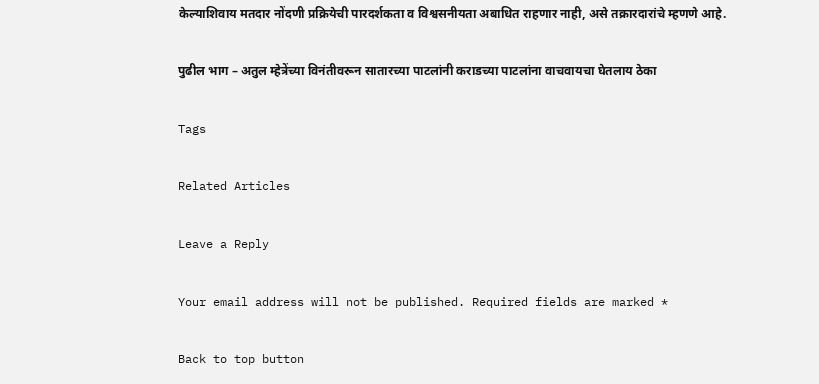केल्याशिवाय मतदार नोंदणी प्रक्रियेची पारदर्शकता व विश्वसनीयता अबाधित राहणार नाही, असे तक्रारदारांचे म्हणणे आहे.

पुढील भाग – अतुल म्हेत्रेंच्या विनंतीवरून सातारच्या पाटलांनी कराडच्या पाटलांना वाचवायचा घेतलाय ठेका

Tags

Related Articles

Leave a Reply

Your email address will not be published. Required fields are marked *

Back to top button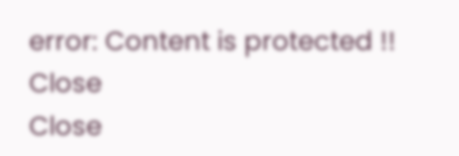error: Content is protected !!
Close
Close